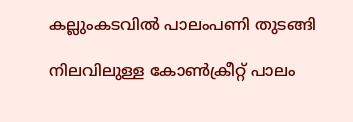കല്ലുംകടവില്‍ പാലംപണി തുടങ്ങി

നിലവിലുള്ള കോണ്‍ക്രീറ്റ് പാലം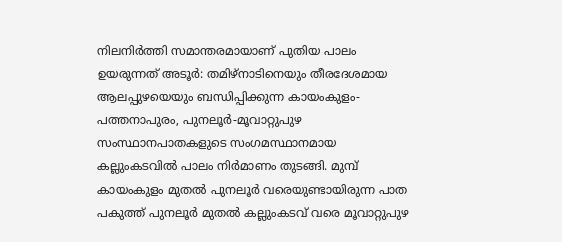നിലനിര്‍ത്തി സമാന്തരമായാണ് പുതിയ പാലം ഉയരുന്നത് അടൂര്‍: തമിഴ്‌നാടിനെയും തീരദേശമായ ആലപ്പുഴയെയും ബന്ധിപ്പിക്കുന്ന കായംകുളം-പത്തനാപുരം, പുനലൂര്‍-മൂവാറ്റുപുഴ സംസ്ഥാനപാതകളുടെ സംഗമസ്ഥാനമായ കല്ലുംകടവില്‍ പാലം നിര്‍മാണം തുടങ്ങി. മുമ്പ് കായംകുളം മുതല്‍ പുനലൂര്‍ വരെയുണ്ടായിരുന്ന പാത പകുത്ത് പുനലൂര്‍ മുതല്‍ കല്ലുംകടവ് വരെ മൂവാറ്റുപുഴ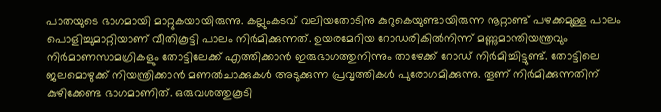പാതയുടെ ഭാഗമായി മാറ്റുകയായിരുന്നു. കല്ലുംകടവ് വലിയതോടിനു കുറുകെയുണ്ടായിരുന്ന നൂറ്റാണ്ട് പഴക്കമുള്ള പാലം പൊളിച്ചുമാറ്റിയാണ് വീതികൂട്ടി പാലം നിര്‍മിക്കുന്നത്. ഉയരമേറിയ റോഡരികിൽനിന്ന് മണ്ണുമാന്തിയന്ത്രവും നിര്‍മാണസാമഗ്രികളും തോട്ടിലേക്ക് എത്തിക്കാന്‍ ഇരുഭാഗത്തുനിന്നും താഴേക്ക് റോഡ് നിര്‍മിച്ചിട്ടുണ്ട്. തോട്ടിലെ ജലമൊഴുക്ക് നിയന്ത്രിക്കാന്‍ മണല്‍ചാക്കുകള്‍ അടുക്കുന്ന പ്രവൃത്തികള്‍ പുരോഗമിക്കുന്നു. തൂണ് നിര്‍മിക്കുന്നതിന് കുഴിക്കേണ്ട ഭാഗമാണിത്. ഒരുവശത്തുകൂടി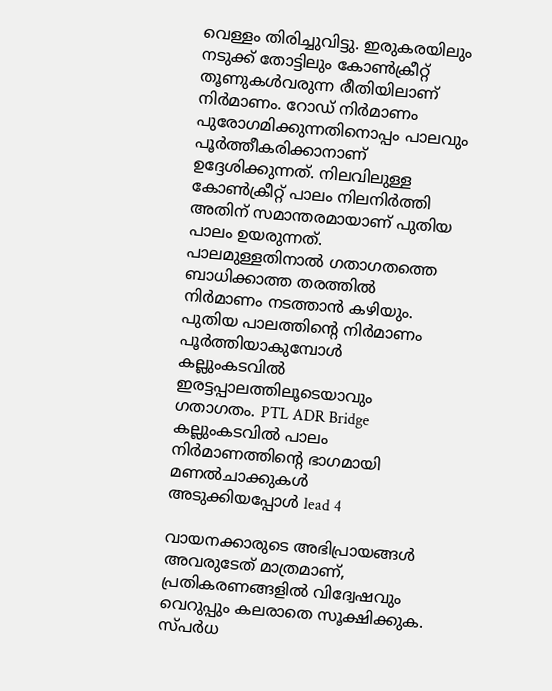വെള്ളം തിരിച്ചുവിട്ടു. ഇരുകരയിലും നടുക്ക് തോട്ടിലും കോണ്‍ക്രീറ്റ് തൂണുകള്‍വരുന്ന രീതിയിലാണ് നിര്‍മാണം. റോഡ് നിര്‍മാണം പുരോഗമിക്കുന്നതിനൊപ്പം പാലവും പൂര്‍ത്തീകരിക്കാനാണ് ഉദ്ദേശിക്കുന്നത്. നിലവിലുള്ള കോണ്‍ക്രീറ്റ് പാലം നിലനിര്‍ത്തി അതിന് സമാന്തരമായാണ് പുതിയ പാലം ഉയരുന്നത്. പാലമുള്ളതിനാല്‍ ഗതാഗതത്തെ ബാധിക്കാത്ത തരത്തില്‍ നിര്‍മാണം നടത്താന്‍ കഴിയും. പുതിയ പാലത്തിന്റെ നിര്‍മാണം പൂര്‍ത്തിയാകുമ്പോള്‍ കല്ലുംകടവില്‍ ഇരട്ടപ്പാലത്തിലൂടെയാവും ഗതാഗതം. PTL ADR Bridge കല്ലുംകടവില്‍ പാലം നിര്‍മാണത്തിന്റെ ഭാഗമായി മണല്‍ചാക്കുകള്‍ അടുക്കിയപ്പോള്‍ lead 4

വായനക്കാരുടെ അഭിപ്രായങ്ങള്‍ അവരുടേത് മാത്രമാണ്, പ്രതികരണങ്ങളിൽ വിദ്വേഷവും വെറുപ്പും കലരാതെ സൂക്ഷിക്കുക. സ്പർധ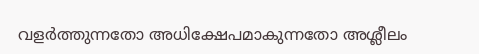വളർത്തുന്നതോ അധിക്ഷേപമാകുന്നതോ അശ്ലീലം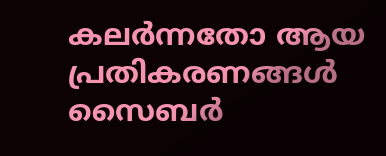കലർന്നതോ ആയ പ്രതികരണങ്ങൾ സൈബർ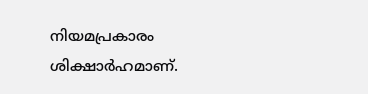നിയമപ്രകാരം ശിക്ഷാർഹമാണ്.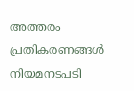അത്തരം പ്രതികരണങ്ങൾ നിയമനടപടി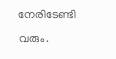നേരിടേണ്ടി വരും.